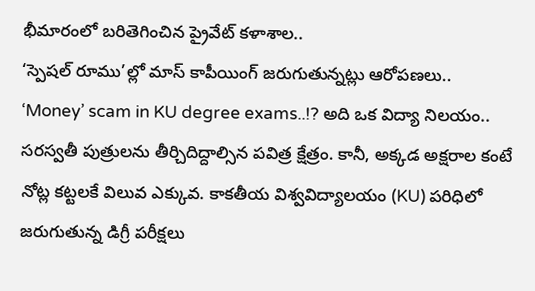భీమారంలో బరితెగించిన ప్రైవేట్ కళాశాల..
‘స్పెషల్ రూము’ల్లో మాస్ కాపీయింగ్ జరుగుతున్నట్లు ఆరోపణలు..
‘Money’ scam in KU degree exams..!? అది ఒక విద్యా నిలయం.. సరస్వతీ పుత్రులను తీర్చిదిద్దాల్సిన పవిత్ర క్షేత్రం. కానీ, అక్కడ అక్షరాల కంటే నోట్ల కట్టలకే విలువ ఎక్కువ. కాకతీయ విశ్వవిద్యాలయం (KU) పరిధిలో జరుగుతున్న డిగ్రీ పరీక్షలు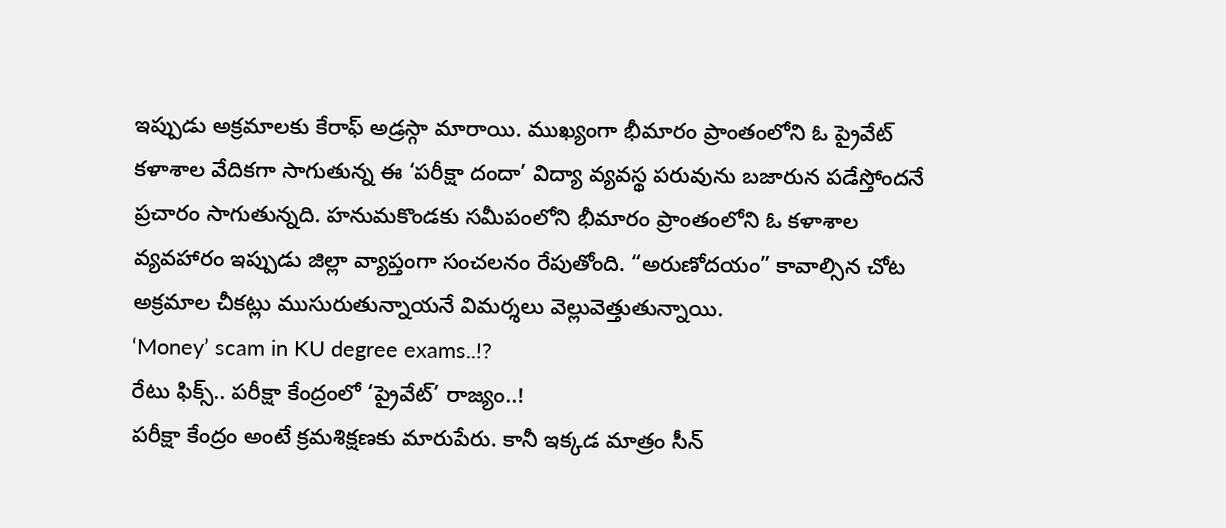ఇప్పుడు అక్రమాలకు కేరాఫ్ అడ్రస్గా మారాయి. ముఖ్యంగా భీమారం ప్రాంతంలోని ఓ ప్రైవేట్ కళాశాల వేదికగా సాగుతున్న ఈ ‘పరీక్షా దందా’ విద్యా వ్యవస్థ పరువును బజారున పడేస్తోందనే ప్రచారం సాగుతున్నది. హనుమకొండకు సమీపంలోని భీమారం ప్రాంతంలోని ఓ కళాశాల వ్యవహారం ఇప్పుడు జిల్లా వ్యాప్తంగా సంచలనం రేపుతోంది. “అరుణోదయం” కావాల్సిన చోట అక్రమాల చీకట్లు ముసురుతున్నాయనే విమర్శలు వెల్లువెత్తుతున్నాయి.
‘Money’ scam in KU degree exams..!?
రేటు ఫిక్స్.. పరీక్షా కేంద్రంలో ‘ప్రైవేట్’ రాజ్యం..!
పరీక్షా కేంద్రం అంటే క్రమశిక్షణకు మారుపేరు. కానీ ఇక్కడ మాత్రం సీన్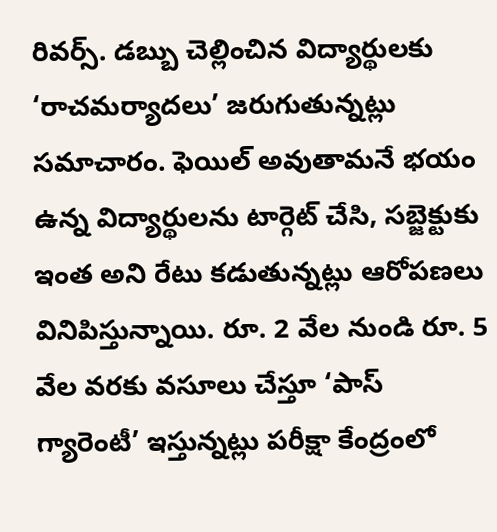రివర్స్. డబ్బు చెల్లించిన విద్యార్థులకు ‘రాచమర్యాదలు’ జరుగుతున్నట్లు సమాచారం. ఫెయిల్ అవుతామనే భయం ఉన్న విద్యార్థులను టార్గెట్ చేసి, సబ్జెక్టుకు ఇంత అని రేటు కడుతున్నట్లు ఆరోపణలు వినిపిస్తున్నాయి. రూ. 2 వేల నుండి రూ. 5 వేల వరకు వసూలు చేస్తూ ‘పాస్ గ్యారెంటీ’ ఇస్తున్నట్లు పరీక్షా కేంద్రంలో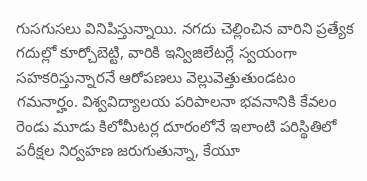గుసగుసలు వినిపిస్తున్నాయి. నగదు చెల్లించిన వారిని ప్రత్యేక గదుల్లో కూర్చోబెట్టి, వారికి ఇన్విజిలేటర్లే స్వయంగా సహకరిస్తున్నారనే ఆరోపణలు వెల్లువెత్తుతుండటం గమనార్హం. విశ్వవిద్యాలయ పరిపాలనా భవనానికి కేవలం రెండు మూడు కిలోమీటర్ల దూరంలోనే ఇలాంటి పరిస్థితిలో పరీక్షల నిర్వహణ జరుగుతున్నా, కేయూ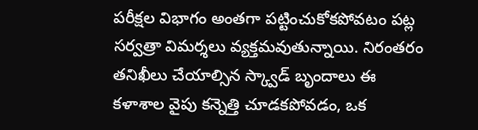పరీక్షల విభాగం అంతగా పట్టించుకోకపోవటం పట్ల సర్వత్రా విమర్శలు వ్యక్తమవుతున్నాయి. నిరంతరం తనిఖీలు చేయాల్సిన స్క్వాడ్ బృందాలు ఈ కళాశాల వైపు కన్నెత్తి చూడకపోవడం, ఒక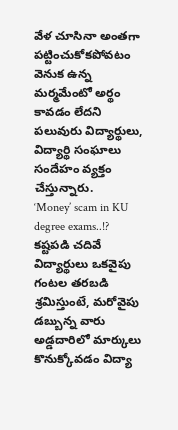వేళ చూసినా అంతగా పట్టించుకోకపోవటం వెనుక ఉన్న మర్మమేంటో అర్థం కావడం లేదని పలువురు విద్యార్థులు, విద్యార్థి సంఘాలు సందేహం వ్యక్తం చేస్తున్నారు.
‘Money’ scam in KU degree exams..!?
కష్టపడి చదివే విద్యార్థులు ఒకవైపు గంటల తరబడి శ్రమిస్తుంటే, మరోవైపు డబ్బున్న వారు అడ్డదారిలో మార్కులు కొనుక్కోవడం విద్యా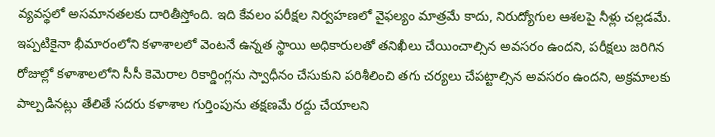వ్యవస్థలో అసమానతలకు దారితీస్తోంది. ఇది కేవలం పరీక్షల నిర్వహణలో వైఫల్యం మాత్రమే కాదు, నిరుద్యోగుల ఆశలపై నీళ్లు చల్లడమే. ఇప్పటికైనా భీమారంలోని కళాశాలలో వెంటనే ఉన్నత స్థాయి అధికారులతో తనిఖీలు చేయించాల్సిన అవసరం ఉందని, పరీక్షలు జరిగిన రోజుల్లో కళాశాలలోని సీసీ కెమెరాల రికార్డింగ్లను స్వాధీనం చేసుకుని పరిశీలించి తగు చర్యలు చేపట్టాల్సిన అవసరం ఉందని, అక్రమాలకు పాల్పడినట్లు తేలితే సదరు కళాశాల గుర్తింపును తక్షణమే రద్దు చేయాలని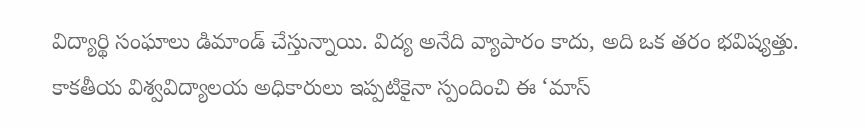విద్యార్థి సంఘాలు డిమాండ్ చేస్తున్నాయి. విద్య అనేది వ్యాపారం కాదు, అది ఒక తరం భవిష్యత్తు. కాకతీయ విశ్వవిద్యాలయ అధికారులు ఇప్పటికైనా స్పందించి ఈ ‘మాస్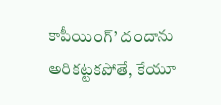కాపీయింగ్’ దందాను అరికట్టకపోతే, కేయూ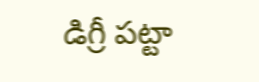డిగ్రీ పట్టా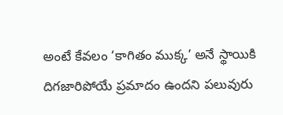అంటే కేవలం ‘కాగితం ముక్క’ అనే స్థాయికి దిగజారిపోయే ప్రమాదం ఉందని పలువురు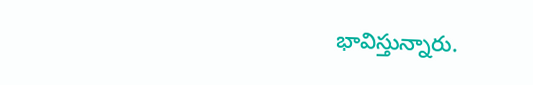భావిస్తున్నారు.